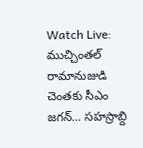Watch Live: ముచ్చింతల్ రామానుజుడి చెంతకు సీఎం జగన్… సహస్రాబ్ది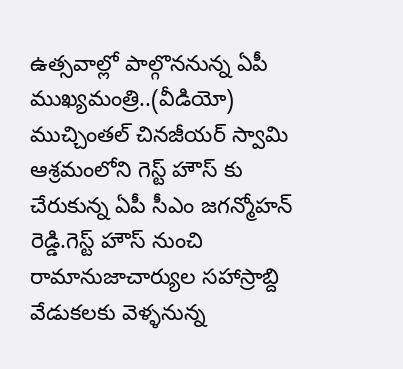ఉత్సవాల్లో పాల్గొననున్న ఏపీ ముఖ్యమంత్రి..(వీడియో)
ముచ్చింతల్ చినజీయర్ స్వామి ఆశ్రమంలోని గెస్ట్ హౌస్ కు చేరుకున్న ఏపీ సీఎం జగన్మోహన్ రెడ్డి.గెస్ట్ హౌస్ నుంచి రామానుజాచార్యుల సహాస్రాబ్ది వేడుకలకు వెళ్ళనున్న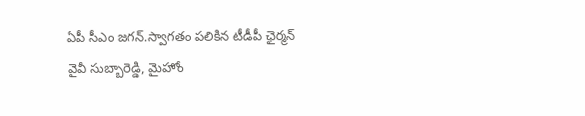ఏపీ సీఎం జగన్.స్వాగతం పలికిన టీడీపీ ఛైర్మన్ వైవీ సుబ్బారెడ్డి, మైహోం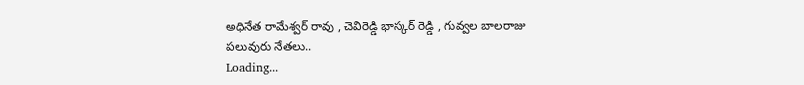అధినేత రామేశ్వర్ రావు , చెవిరెడ్డి భాస్కర్ రెడ్డి , గువ్వల బాలరాజు పలువురు నేతలు..
Loading...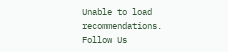Unable to load recommendations.
Follow Us